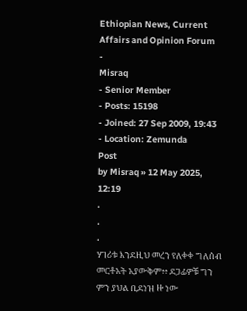Ethiopian News, Current Affairs and Opinion Forum
-
Misraq
- Senior Member
- Posts: 15198
- Joined: 27 Sep 2009, 19:43
- Location: Zemunda
Post
by Misraq » 12 May 2025, 12:19
.
.
.
ሃገሪቱ እንደዚህ መረን የለቀቀ ግለሰብ መርቶአት አያውቅም፥፥ ደጋፊዎቹ ግን ምን ያህል ቢደነዝ ዙ ነው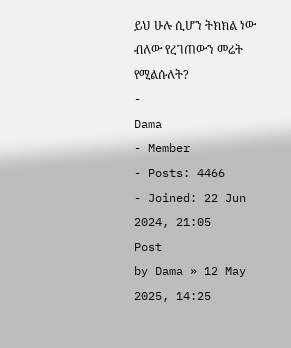ይህ ሁሉ ሲሆን ትክክል ነው ብለው የረገጠውን መሬት የሚልሱለት?
-
Dama
- Member
- Posts: 4466
- Joined: 22 Jun 2024, 21:05
Post
by Dama » 12 May 2025, 14:25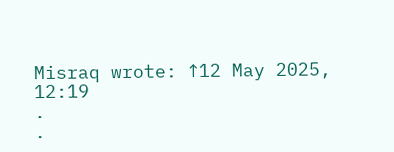Misraq wrote: ↑12 May 2025, 12:19
.
.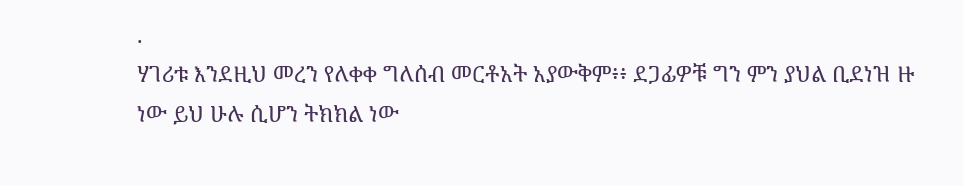.
ሃገሪቱ እንደዚህ መረን የለቀቀ ግለሰብ መርቶአት አያውቅም፥፥ ደጋፊዎቹ ግን ምን ያህል ቢደነዝ ዙ ነው ይህ ሁሉ ሲሆን ትክክል ነው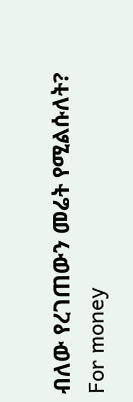ብለው የረገጠውን መሬት የሚልሱለት?
For money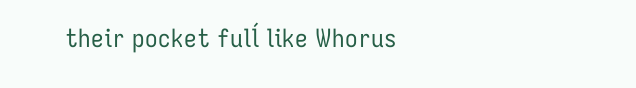their pocket fulĺ like Whorus